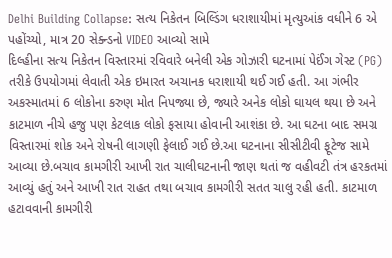Delhi Building Collapse: સત્ય નિકેતન બિલ્ડિંગ ધરાશાયીમાં મૃત્યુઆંક વધીને 6 એ પહોંચ્યો, માત્ર 20 સેક્ન્ડનો VIDEO આવ્યો સામે
દિલ્હીના સત્ય નિકેતન વિસ્તારમાં રવિવારે બનેલી એક ગોઝારી ઘટનામાં પેઈંગ ગેસ્ટ (PG) તરીકે ઉપયોગમાં લેવાતી એક ઇમારત અચાનક ધરાશાયી થઈ ગઈ હતી. આ ગંભીર અકસ્માતમાં 6 લોકોના કરુણ મોત નિપજ્યા છે, જ્યારે અનેક લોકો ઘાયલ થયા છે અને કાટમાળ નીચે હજુ પણ કેટલાક લોકો ફસાયા હોવાની આશંકા છે. આ ઘટના બાદ સમગ્ર વિસ્તારમાં શોક અને રોષની લાગણી ફેલાઈ ગઈ છે.આ ઘટનાના સીસીટીવી ફૂટેજ સામે આવ્યા છે.બચાવ કામગીરી આખી રાત ચાલીઘટનાની જાણ થતાં જ વહીવટી તંત્ર હરકતમાં આવ્યું હતું અને આખી રાત રાહત તથા બચાવ કામગીરી સતત ચાલુ રહી હતી. કાટમાળ હટાવવાની કામગીરી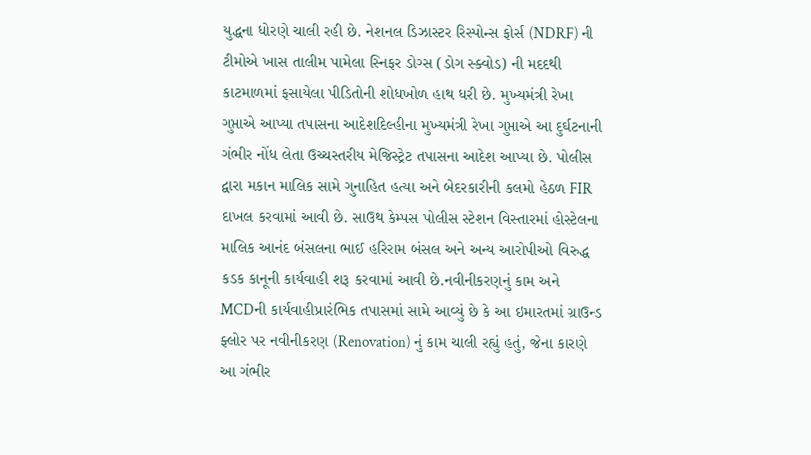યુદ્ધના ધોરણે ચાલી રહી છે. નેશનલ ડિઝાસ્ટર રિસ્પોન્સ ફોર્સ (NDRF) ની ટીમોએ ખાસ તાલીમ પામેલા સ્નિફર ડોગ્સ (ડોગ સ્ક્વોડ) ની મદદથી કાટમાળમાં ફસાયેલા પીડિતોની શોધખોળ હાથ ધરી છે. મુખ્યમંત્રી રેખા ગુપ્તાએ આપ્યા તપાસના આદેશદિલ્હીના મુખ્યમંત્રી રેખા ગુપ્તાએ આ દુર્ઘટનાની ગંભીર નોંધ લેતા ઉચ્ચસ્તરીય મેજિસ્ટ્રેટ તપાસના આદેશ આપ્યા છે. પોલીસ દ્વારા મકાન માલિક સામે ગુનાહિત હત્યા અને બેદરકારીની કલમો હેઠળ FIR દાખલ કરવામાં આવી છે. સાઉથ કેમ્પસ પોલીસ સ્ટેશન વિસ્તારમાં હોસ્ટેલના માલિક આનંદ બંસલના ભાઈ હરિરામ બંસલ અને અન્ય આરોપીઓ વિરુદ્ધ કડક કાનૂની કાર્યવાહી શરૂ કરવામાં આવી છે.નવીનીકરણનું કામ અને MCDની કાર્યવાહીપ્રારંભિક તપાસમાં સામે આવ્યું છે કે આ ઇમારતમાં ગ્રાઉન્ડ ફ્લોર પર નવીનીકરણ (Renovation) નું કામ ચાલી રહ્યું હતું, જેના કારણે આ ગંભીર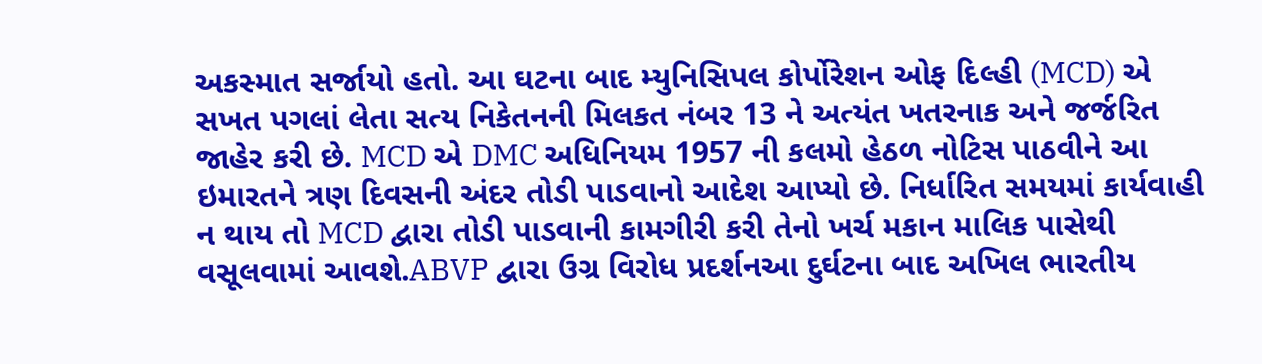અકસ્માત સર્જાયો હતો. આ ઘટના બાદ મ્યુનિસિપલ કોર્પોરેશન ઓફ દિલ્હી (MCD) એ સખત પગલાં લેતા સત્ય નિકેતનની મિલકત નંબર 13 ને અત્યંત ખતરનાક અને જર્જરિત જાહેર કરી છે. MCD એ DMC અધિનિયમ 1957 ની કલમો હેઠળ નોટિસ પાઠવીને આ ઇમારતને ત્રણ દિવસની અંદર તોડી પાડવાનો આદેશ આપ્યો છે. નિર્ધારિત સમયમાં કાર્યવાહી ન થાય તો MCD દ્વારા તોડી પાડવાની કામગીરી કરી તેનો ખર્ચ મકાન માલિક પાસેથી વસૂલવામાં આવશે.ABVP દ્વારા ઉગ્ર વિરોધ પ્રદર્શનઆ દુર્ઘટના બાદ અખિલ ભારતીય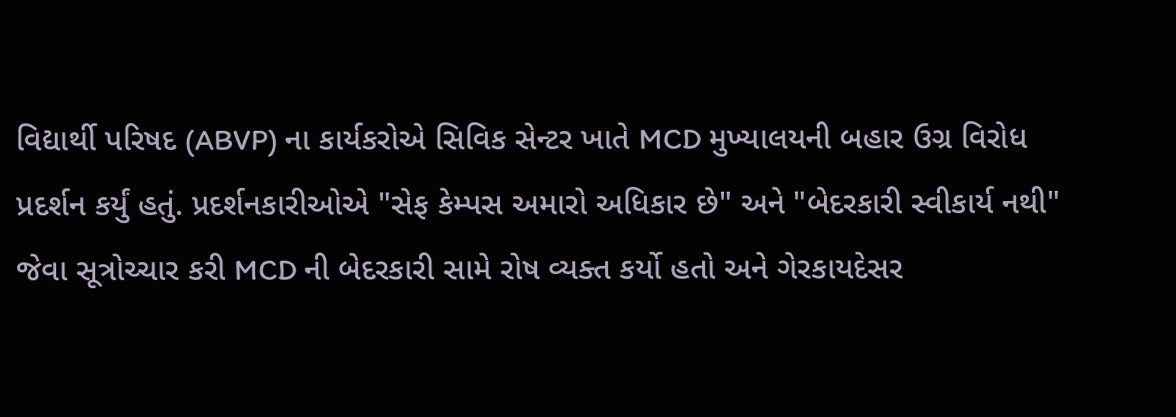વિદ્યાર્થી પરિષદ (ABVP) ના કાર્યકરોએ સિવિક સેન્ટર ખાતે MCD મુખ્યાલયની બહાર ઉગ્ર વિરોધ પ્રદર્શન કર્યું હતું. પ્રદર્શનકારીઓએ "સેફ કેમ્પસ અમારો અધિકાર છે" અને "બેદરકારી સ્વીકાર્ય નથી" જેવા સૂત્રોચ્ચાર કરી MCD ની બેદરકારી સામે રોષ વ્યક્ત કર્યો હતો અને ગેરકાયદેસર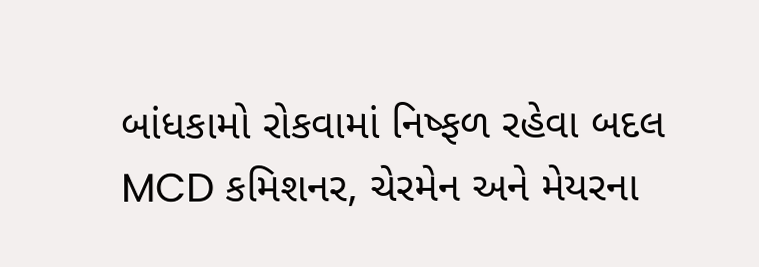બાંધકામો રોકવામાં નિષ્ફળ રહેવા બદલ MCD કમિશનર, ચેરમેન અને મેયરના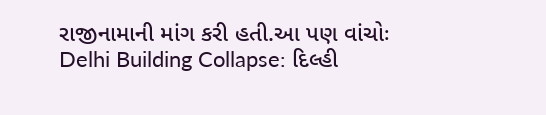રાજીનામાની માંગ કરી હતી.આ પણ વાંચોઃ Delhi Building Collapse: દિલ્હી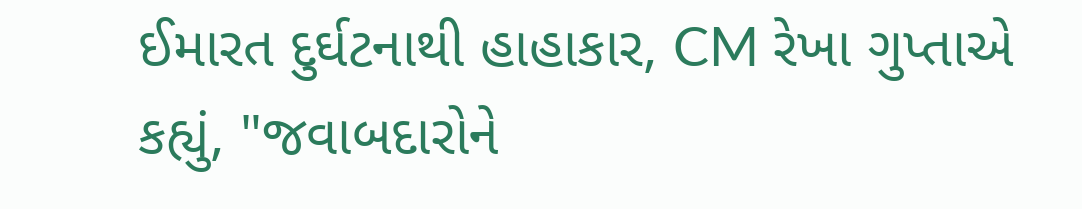ઈમારત દુર્ઘટનાથી હાહાકાર, CM રેખા ગુપ્તાએ કહ્યું, "જવાબદારોને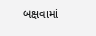બક્ષવામાં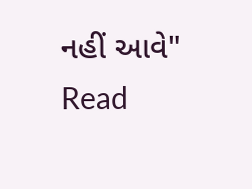નહીં આવે"
Read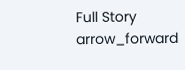Full Story arrow_forward